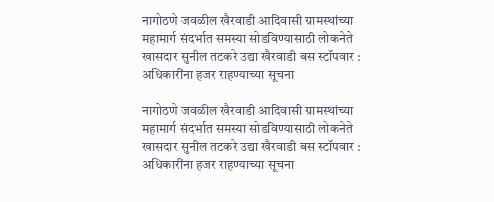नागोठणे जवळील खैरवाडी आदिवासी ग्रामस्थांच्या महामार्ग संदर्भात समस्या सोडविण्यासाठी लोकनेते खासदार सुनील तटकरे उद्या खैरवाडी बस स्टॉपवार : अधिकारींना हजर राहण्याच्या सूचना

नागोठणे जवळील खैरवाडी आदिवासी ग्रामस्थांच्या महामार्ग संदर्भात समस्या सोडविण्यासाठी लोकनेते खासदार सुनील तटकरे उद्या खैरवाडी बस स्टॉपवार : अधिकारींना हजर राहण्याच्या सूचना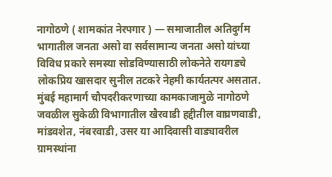नागोठणे ( शामकांत नेरपगार ) — समाजातील अतिदुर्गम भागातील जनता असो वा सर्वसामान्य जनता असो यांच्या विविध प्रकारे समस्या सोडविण्यासाठी लोकनेते रायगडचे लोकप्रिय खासदार सुनील तटकरे नेहमी कार्यतत्पर असतात. मुंबई महामार्ग चौपदरीकरणाच्या कामकाजामुळे नागोठणे जवळील सुकेळी विभागातील खैरवाडी हद्दीतील वाघ्रणवाडी, मांडवशेत, नंबरवाडी, उसर या आदिवासी वाड्यावरील ग्रामस्थांना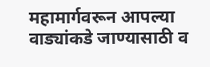महामार्गवरून आपल्या वाड्यांकडे जाण्यासाठी व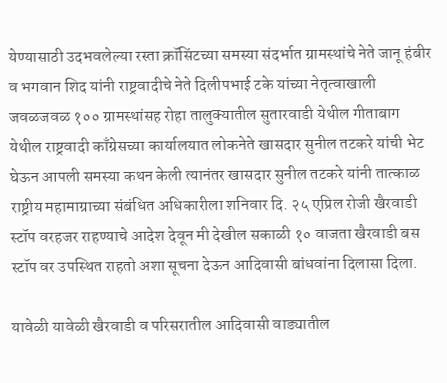येण्यासाठी उदभवलेल्या रस्ता क्रॉसिंटच्या समस्या संदर्भात ग्रामस्थांचे नेते जानू हंबीर व भगवान शिद यांनी राष्ट्रवादीचे नेते दिलीपभाई टके यांच्या नेतृत्वाखाली जवळजवळ १०० ग्रामस्थांसह रोहा तालुक्यातील सुतारवाडी येथील गीताबाग येथील राष्ट्रवादी काँग्रेसच्या कार्यालयात लोकनेते खासदार सुनील तटकरे यांची भेट घेऊन आपली समस्या कथन केली त्यानंतर खासदार सुनील तटकरे यांनी तात्काळ राष्ट्रीय महामाग्राच्या संबंधित अधिकारीला शनिवार दि. २५ एप्रिल रोजी खैरवाडी स्टॉप वरहजर राहण्याचे आदेश देवून मी देखील सकाळी १० वाजता खैरवाडी बस स्टॉप वर उपस्थित राहतो अशा सूचना देऊन आदिवासी बांधवांना दिलासा दिला.

यावेळी यावेळी खैरवाडी व परिसरातील आदिवासी वाड्यातील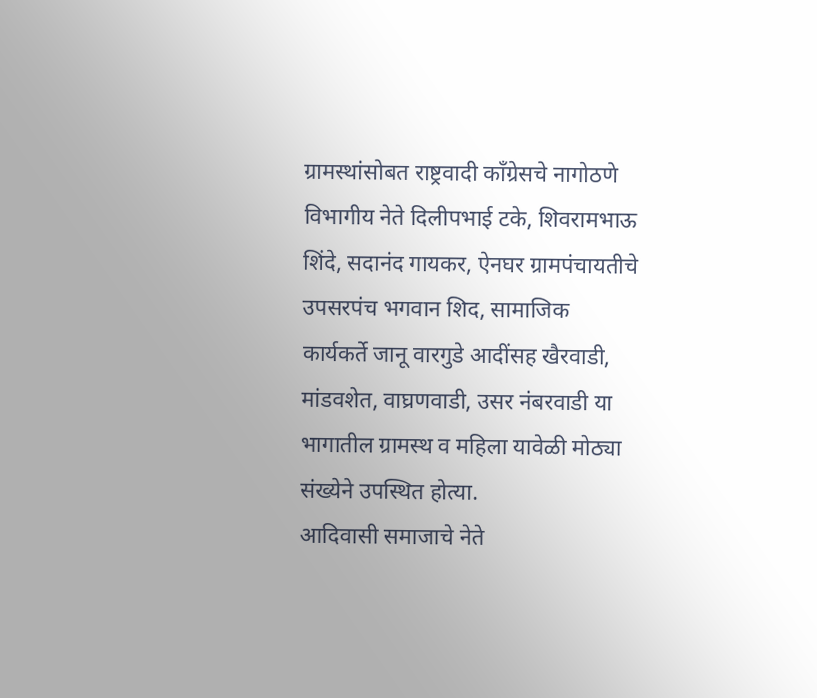ग्रामस्थांसोबत राष्ट्रवादी काँग्रेसचे नागोठणे विभागीय नेते दिलीपभाई टके, शिवरामभाऊ शिंदे, सदानंद गायकर, ऐनघर ग्रामपंचायतीचे उपसरपंच भगवान शिद, सामाजिक कार्यकर्ते जानू वारगुडे आदींसह खैरवाडी, मांडवशेत, वाघ्रणवाडी, उसर नंबरवाडी या भागातील ग्रामस्थ व महिला यावेळी मोठ्या संख्येने उपस्थित होत्या.
आदिवासी समाजाचे नेते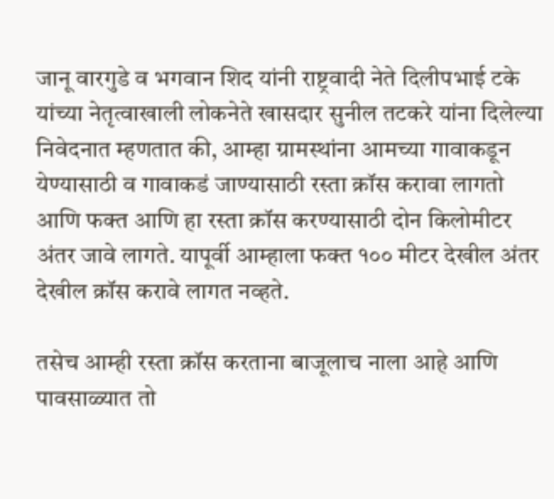जानू वारगुडे व भगवान शिद यांनी राष्ट्रवादी नेते दिलीपभाई टके यांच्या नेतृत्वाखाली लोकनेते खासदार सुनील तटकरे यांना दिलेल्या निवेदनात म्हणतात की, आम्हा ग्रामस्थांना आमच्या गावाकडून येण्यासाठी व गावाकडं जाण्यासाठी रस्ता क्रॉस करावा लागतो आणि फक्त आणि हा रस्ता क्रॉस करण्यासाठी दोन किलोमीटर अंतर जावे लागते. यापूर्वी आम्हाला फक्त १०० मीटर देखील अंतर देखील क्रॉस करावे लागत नव्हते.

तसेच आम्ही रस्ता क्रॉस करताना बाजूलाच नाला आहे आणि पावसाळ्यात तो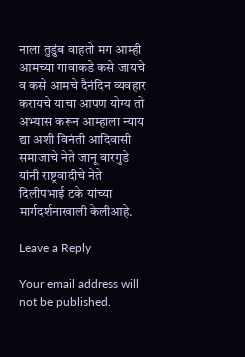नाला तुडुंब वाहतो मग आम्ही आमच्या गावाकडे कसे जायचे व कसे आमचे दैनंदिन व्यवहार करायचे याचा आपण योग्य तो अभ्यास करून आम्हाला न्याय द्या अशी विनंती आदिवासी समाजाचे नेते जानू वारगुडे यांनी राष्ट्रवादीचे नेते दिलीपभाई टके यांच्या मार्गदर्शनाखाली केलीआहे.

Leave a Reply

Your email address will not be published.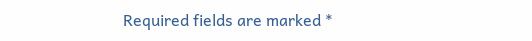Required fields are marked *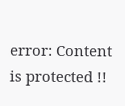error: Content is protected !!